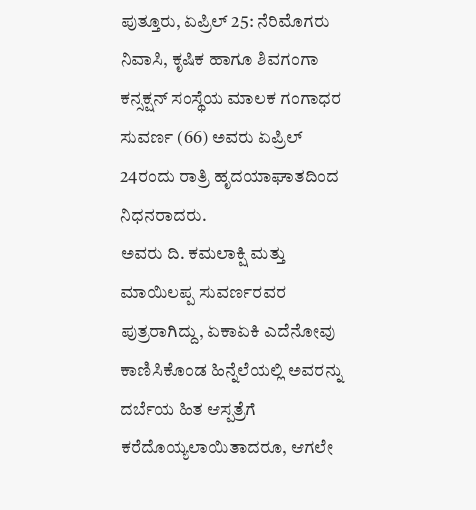ಪುತ್ತೂರು, ಏಪ್ರಿಲ್ 25: ನೆರಿಮೊಗರು ನಿವಾಸಿ, ಕೃಷಿಕ ಹಾಗೂ ಶಿವಗಂಗಾ ಕನ್ಸಕ್ಷನ್ ಸಂಸ್ಥೆಯ ಮಾಲಕ ಗಂಗಾಧರ ಸುವರ್ಣ (66) ಅವರು ಏಪ್ರಿಲ್ 24ರಂದು ರಾತ್ರಿ ಹೃದಯಾಘಾತದಿಂದ ನಿಧನರಾದರು.
ಅವರು ದಿ. ಕಮಲಾಕ್ಷಿ ಮತ್ತು ಮಾಯಿಲಪ್ಪ ಸುವರ್ಣರವರ ಪುತ್ರರಾಗಿದ್ದು, ಏಕಾಏಕಿ ಎದೆನೋವು ಕಾಣಿಸಿಕೊಂಡ ಹಿನ್ನೆಲೆಯಲ್ಲಿ ಅವರನ್ನು ದರ್ಬೆಯ ಹಿತ ಆಸ್ಪತ್ರೆಗೆ ಕರೆದೊಯ್ಯಲಾಯಿತಾದರೂ, ಆಗಲೇ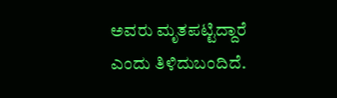ಅವರು ಮೃತಪಟ್ಟಿದ್ದಾರೆ ಎಂದು ತಿಳಿದುಬಂದಿದೆ.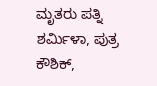ಮೃತರು ಪತ್ನಿ ಶರ್ಮಿಳಾ, ಪುತ್ರ ಕೌಶಿಕ್,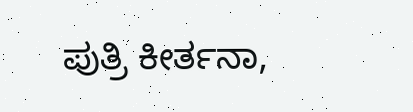ಪುತ್ರಿ ಕೀರ್ತನಾ,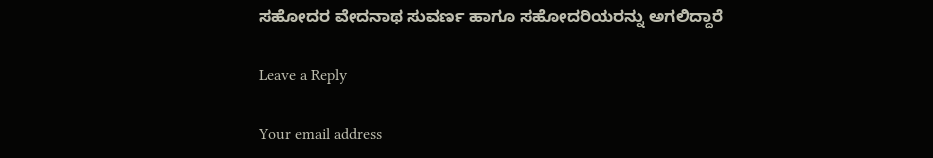ಸಹೋದರ ವೇದನಾಥ ಸುವರ್ಣ ಹಾಗೂ ಸಹೋದರಿಯರನ್ನು ಅಗಲಿದ್ದಾರೆ

Leave a Reply

Your email address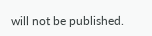will not be published.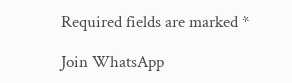Required fields are marked *

Join WhatsApp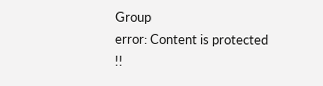Group
error: Content is protected !!